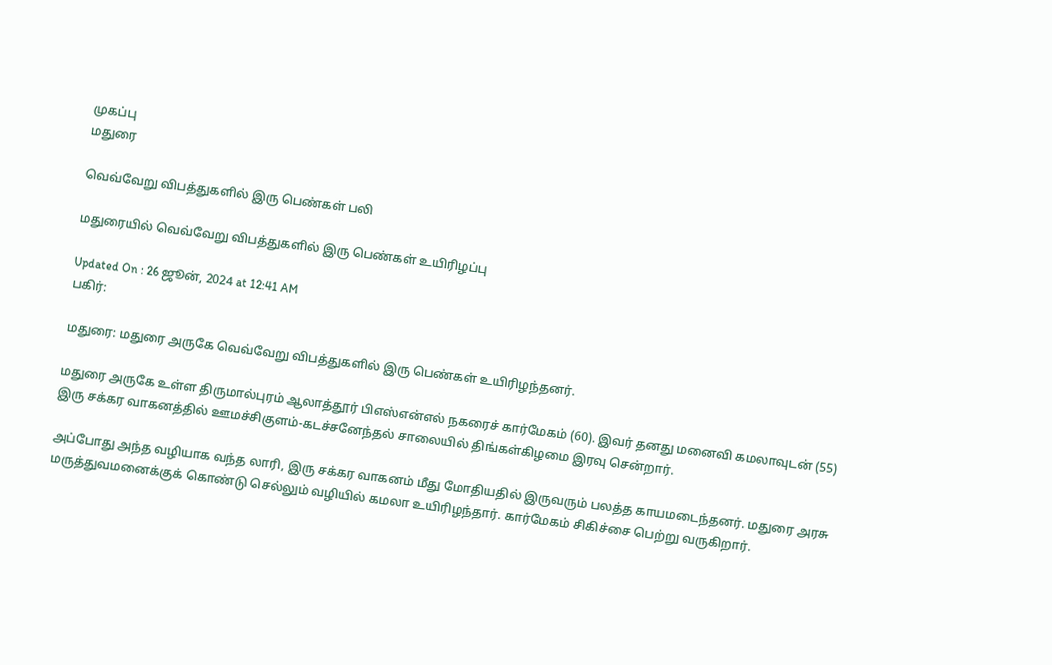முகப்பு
மதுரை

வெவ்வேறு விபத்துகளில் இரு பெண்கள் பலி

மதுரையில் வெவ்வேறு விபத்துகளில் இரு பெண்கள் உயிரிழப்பு

Updated On : 26 ஜூன், 2024 at 12:41 AM
பகிர்:

மதுரை: மதுரை அருகே வெவ்வேறு விபத்துகளில் இரு பெண்கள் உயிரிழந்தனர்.

மதுரை அருகே உள்ள திருமால்புரம் ஆலாத்தூர் பிஎஸ்என்எல் நகரைச் கார்மேகம் (60). இவர் தனது மனைவி கமலாவுடன் (55) இரு சக்கர வாகனத்தில் ஊமச்சிகுளம்-கடச்சனேந்தல் சாலையில் திங்கள்கிழமை இரவு சென்றார்.

அப்போது அந்த வழியாக வந்த லாரி, இரு சக்கர வாகனம் மீது மோதியதில் இருவரும் பலத்த காயமடைந்தனர். மதுரை அரசு மருத்துவமனைக்குக் கொண்டு செல்லும் வழியில் கமலா உயிரிழந்தார். கார்மேகம் சிகிச்சை பெற்று வருகிறார்.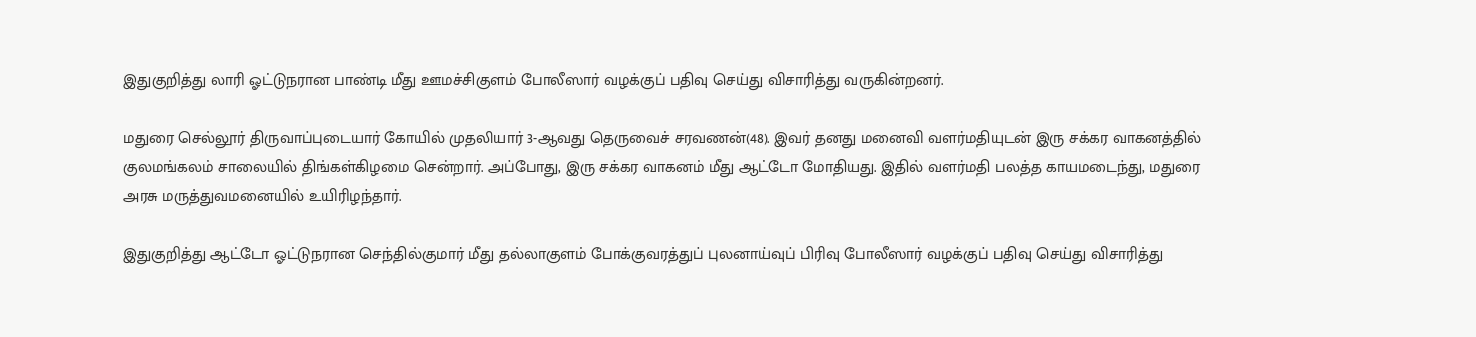இதுகுறித்து லாரி ஓட்டுநரான பாண்டி மீது ஊமச்சிகுளம் போலீஸார் வழக்குப் பதிவு செய்து விசாரித்து வருகின்றனர்.

மதுரை செல்லூர் திருவாப்புடையார் கோயில் முதலியார் 3-ஆவது தெருவைச் சரவணன்(48). இவர் தனது மனைவி வளர்மதியுடன் இரு சக்கர வாகனத்தில் குலமங்கலம் சாலையில் திங்கள்கிழமை சென்றார். அப்போது, இரு சக்கர வாகனம் மீது ஆட்டோ மோதியது. இதில் வளர்மதி பலத்த காயமடைந்து, மதுரை அரசு மருத்துவமனையில் உயிரிழந்தார்.

இதுகுறித்து ஆட்டோ ஓட்டுநரான செந்தில்குமார் மீது தல்லாகுளம் போக்குவரத்துப் புலனாய்வுப் பிரிவு போலீஸார் வழக்குப் பதிவு செய்து விசாரித்து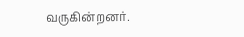வருகின்றனர்.